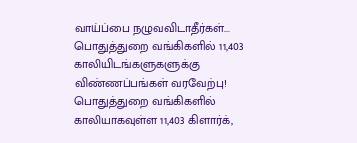வாய்ப்பை நழுவவிடாதீர்கள்... பொதுத்துறை வங்கிகளில் 11,403 காலியிடங்களுகளுக்கு விண்ணப்பங்கள் வரவேற்பு!
பொதுத்துறை வங்கிகளில் காலியாகவுள்ள 11,403 கிளார்க்,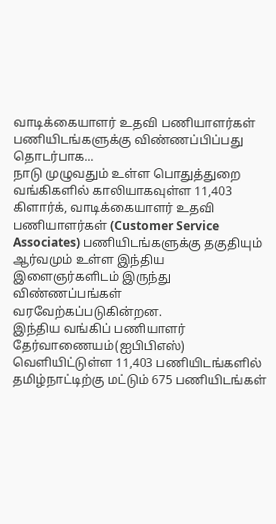வாடிக்கையாளர் உதவி பணியாளர்கள் பணியிடங்களுக்கு விண்ணப்பிப்பது தொடர்பாக...
நாடு முழுவதும் உள்ள பொதுத்துறை வங்கிகளில் காலியாகவுள்ள 11,403 கிளார்க், வாடிக்கையாளர் உதவி பணியாளர்கள் (Customer Service Associates) பணியிடங்களுக்கு தகுதியும் ஆர்வமும் உள்ள இந்திய இளைஞர்களிடம் இருந்து விண்ணப்பங்கள் வரவேற்கப்படுகின்றன.
இந்திய வங்கிப் பணியாளர் தேர்வாணையம்(ஐபிபிஎஸ்) வெளியிட்டுள்ள 11,403 பணியிடங்களில் தமிழ்நாட்டிற்கு மட்டும் 675 பணியிடங்கள்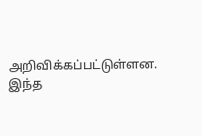அறிவிக்கப்பட்டுள்ளன. இந்த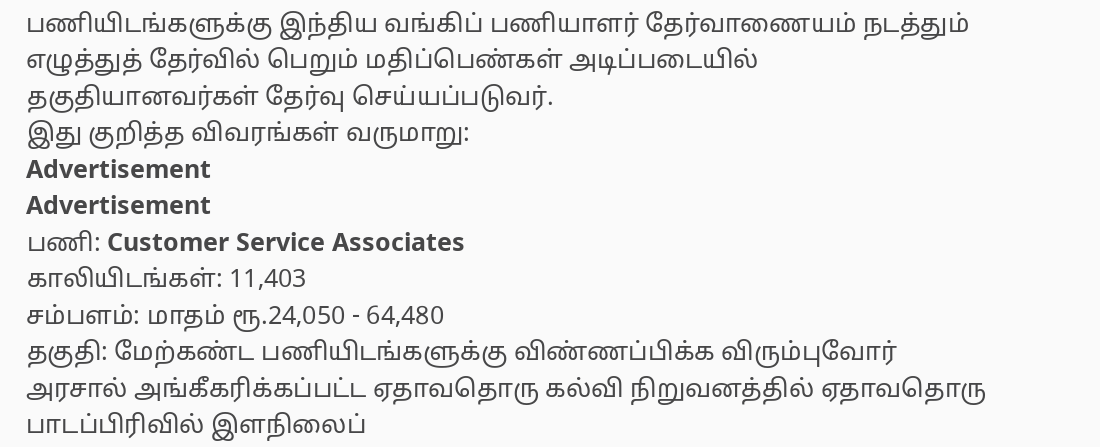பணியிடங்களுக்கு இந்திய வங்கிப் பணியாளர் தேர்வாணையம் நடத்தும் எழுத்துத் தேர்வில் பெறும் மதிப்பெண்கள் அடிப்படையில் தகுதியானவர்கள் தேர்வு செய்யப்படுவர்.
இது குறித்த விவரங்கள் வருமாறு:
Advertisement
Advertisement
பணி: Customer Service Associates
காலியிடங்கள்: 11,403
சம்பளம்: மாதம் ரூ.24,050 - 64,480
தகுதி: மேற்கண்ட பணியிடங்களுக்கு விண்ணப்பிக்க விரும்புவோர் அரசால் அங்கீகரிக்கப்பட்ட ஏதாவதொரு கல்வி நிறுவனத்தில் ஏதாவதொரு பாடப்பிரிவில் இளநிலைப்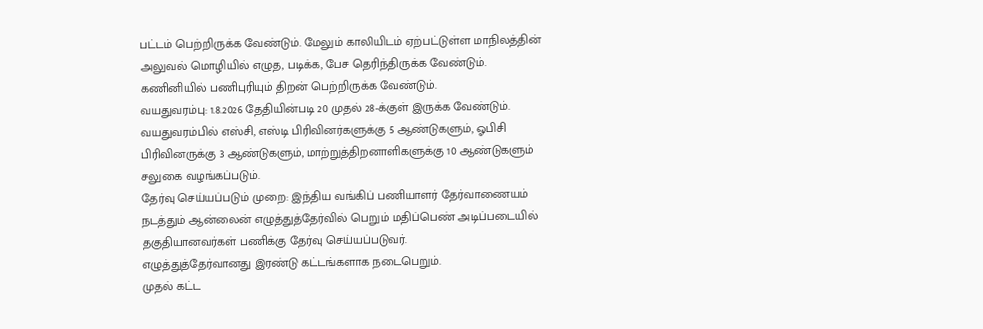பட்டம் பெற்றிருக்க வேண்டும். மேலும் காலியிடம் ஏற்பட்டுள்ள மாநிலத்தின் அலுவல் மொழியில் எழுத, படிக்க, பேச தெரிந்திருக்க வேண்டும். கணினியில் பணிபுரியும் திறன் பெற்றிருக்க வேண்டும்.
வயதுவரம்பு: 1.8.2026 தேதியின்படி 20 முதல் 28-க்குள் இருக்க வேண்டும். வயதுவரம்பில் எஸ்சி, எஸ்டி பிரிவினர்களுக்கு 5 ஆண்டுகளும், ஓபிசி பிரிவினருக்கு 3 ஆண்டுகளும், மாற்றுத்திறனாளிகளுக்கு 10 ஆண்டுகளும் சலுகை வழங்கப்படும்.
தேர்வு செய்யப்படும் முறை: இந்திய வங்கிப் பணியாளர் தேர்வாணையம் நடத்தும் ஆன்லைன் எழுத்துத்தேர்வில் பெறும் மதிப்பெண் அடிப்படையில் தகுதியானவர்கள் பணிக்கு தேர்வு செய்யப்படுவர்.
எழுத்துத்தேர்வானது இரண்டு கட்டங்களாக நடைபெறும்.
முதல் கட்ட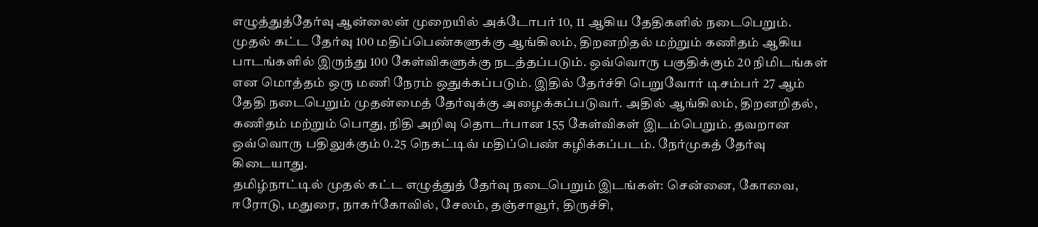எழுத்துத்தேர்வு ஆன்லைன் முறையில் அக்டோபர் 10, 11 ஆகிய தேதிகளில் நடைபெறும். முதல் கட்ட தேர்வு 100 மதிப்பெண்களுக்கு ஆங்கிலம், திறனறிதல் மற்றும் கணிதம் ஆகிய பாடங்களில் இருந்து 100 கேள்விகளுக்கு நடத்தப்படும். ஒவ்வொரு பகுதிக்கும் 20 நிமிடங்கள் என மொத்தம் ஒரு மணி நேரம் ஒதுக்கப்படும். இதில் தேர்ச்சி பெறுவோர் டிசம்பர் 27 ஆம் தேதி நடைபெறும் முதன்மைத் தேர்வுக்கு அழைக்கப்படுவர். அதில் ஆங்கிலம், திறனறிதல், கணிதம் மற்றும் பொது, நிதி அறிவு தொடர்பான 155 கேள்விகள் இடம்பெறும். தவறான ஒவ்வொரு பதிலுக்கும் 0.25 நெகட்டிவ் மதிப்பெண் கழிக்கப்படம். நேர்முகத் தேர்வு கிடையாது.
தமிழ்நாட்டில் முதல் கட்ட எழுத்துத் தேர்வு நடைபெறும் இடங்கள்: சென்னை, கோவை, ஈரோடு, மதுரை, நாகர்கோவில், சேலம், தஞ்சாவூர், திருச்சி,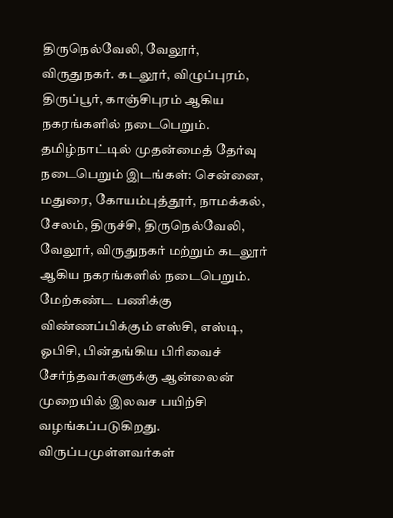திருநெல்வேலி, வேலூர், விருதுநகர். கடலூர், விழுப்புரம், திருப்பூர், காஞ்சிபுரம் ஆகிய நகரங்களில் நடைபெறும்.
தமிழ்நாட்டில் முதன்மைத் தேர்வு நடைபெறும் இடங்கள்: சென்னை, மதுரை, கோயம்புத்தூர், நாமக்கல், சேலம், திருச்சி, திருநெல்வேலி, வேலூர், விருதுநகர் மற்றும் கடலூர் ஆகிய நகரங்களில் நடைபெறும்.
மேற்கண்ட பணிக்கு விண்ணப்பிக்கும் எஸ்சி, எஸ்டி, ஓபிசி, பின்தங்கிய பிரிவைச் சேர்ந்தவர்களுக்கு ஆன்லைன் முறையில் இலவச பயிற்சி வழங்கப்படுகிறது. விருப்பமுள்ளவர்கள்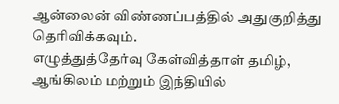ஆன்லைன் விண்ணப்பத்தில் அதுகுறித்து தெரிவிக்கவும்.
எழுத்துத்தேர்வு கேள்வித்தாள் தமிழ், ஆங்கிலம் மற்றும் இந்தியில்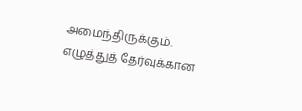அமைந்திருக்கும். எழுத்துத் தேர்வுக்கான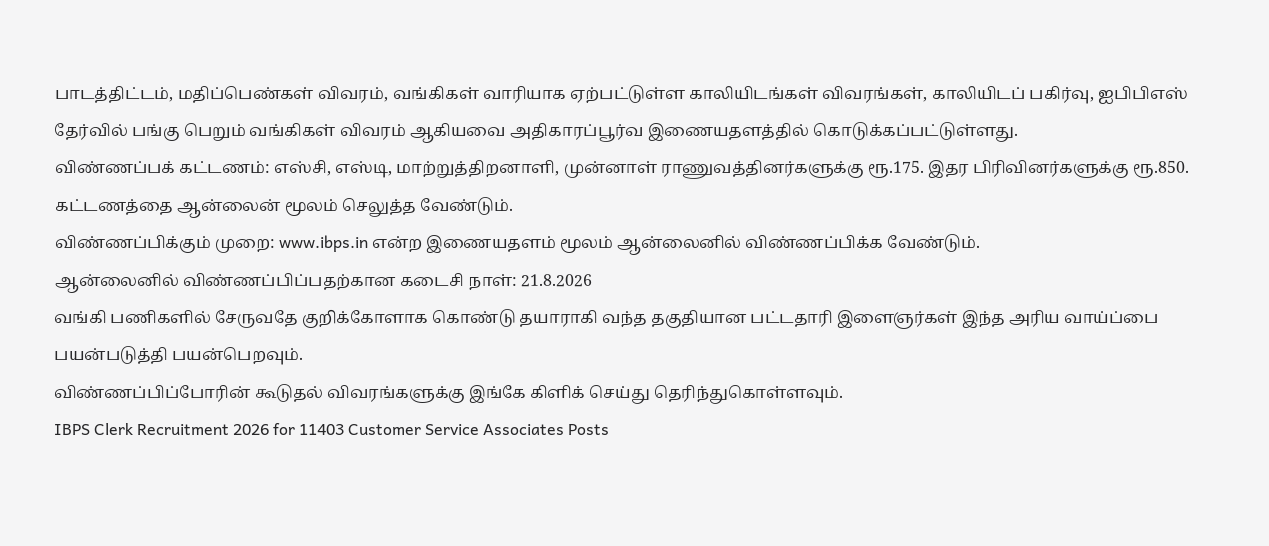பாடத்திட்டம், மதிப்பெண்கள் விவரம், வங்கிகள் வாரியாக ஏற்பட்டுள்ள காலியிடங்கள் விவரங்கள், காலியிடப் பகிர்வு, ஐபிபிஎஸ் தேர்வில் பங்கு பெறும் வங்கிகள் விவரம் ஆகியவை அதிகாரப்பூர்வ இணையதளத்தில் கொடுக்கப்பட்டுள்ளது.
விண்ணப்பக் கட்டணம்: எஸ்சி, எஸ்டி, மாற்றுத்திறனாளி, முன்னாள் ராணுவத்தினர்களுக்கு ரூ.175. இதர பிரிவினர்களுக்கு ரூ.850. கட்டணத்தை ஆன்லைன் மூலம் செலுத்த வேண்டும்.
விண்ணப்பிக்கும் முறை: www.ibps.in என்ற இணையதளம் மூலம் ஆன்லைனில் விண்ணப்பிக்க வேண்டும்.
ஆன்லைனில் விண்ணப்பிப்பதற்கான கடைசி நாள்: 21.8.2026
வங்கி பணிகளில் சேருவதே குறிக்கோளாக கொண்டு தயாராகி வந்த தகுதியான பட்டதாரி இளைஞர்கள் இந்த அரிய வாய்ப்பை பயன்படுத்தி பயன்பெறவும்.
விண்ணப்பிப்போரின் கூடுதல் விவரங்களுக்கு இங்கே கிளிக் செய்து தெரிந்துகொள்ளவும்.
IBPS Clerk Recruitment 2026 for 11403 Customer Service Associates Posts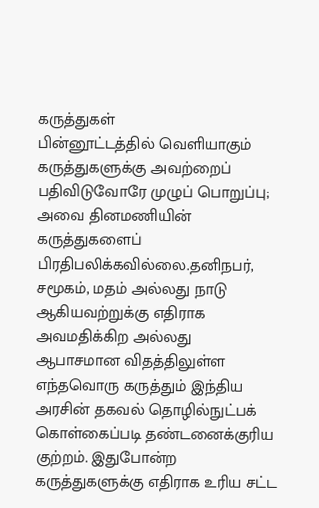கருத்துகள்
பின்னூட்டத்தில் வெளியாகும் கருத்துகளுக்கு அவற்றைப் பதிவிடுவோரே முழுப் பொறுப்பு; அவை தினமணியின் கருத்துகளைப் பிரதிபலிக்கவில்லை.தனிநபர், சமூகம், மதம் அல்லது நாடு ஆகியவற்றுக்கு எதிராக அவமதிக்கிற அல்லது ஆபாசமான விதத்திலுள்ள எந்தவொரு கருத்தும் இந்திய அரசின் தகவல் தொழில்நுட்பக் கொள்கைப்படி தண்டனைக்குரிய குற்றம். இதுபோன்ற கருத்துகளுக்கு எதிராக உரிய சட்ட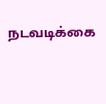நடவடிக்கை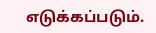எடுக்கப்படும்.